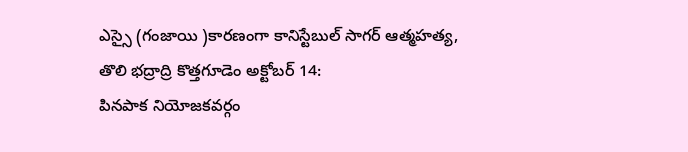ఎస్సై (గంజాయి )కారణంగా కానిస్టేబుల్ సాగర్ ఆత్మహత్య,
తొలి భద్రాద్రి కొత్తగూడెం అక్టోబర్ 14:
పినపాక నియోజకవర్గం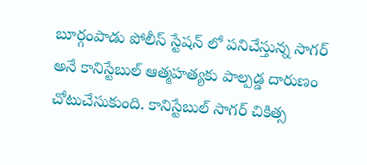బూర్గంపాడు పోలీస్ స్టేషన్ లో పనిచేస్తున్న సాగర్ అనే కానిస్టేబుల్ ఆత్మహత్యకు పాల్పడ్డ దారుణం చోటుచేసుకుంది. కానిస్టేబుల్ సాగర్ చికిత్స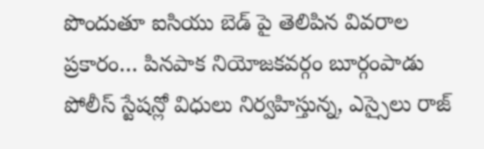పొందుతూ ఐసియు బెడ్ పై తెలిపిన వివరాల ప్రకారం… పినపాక నియోజకవర్గం బూర్గంపాడు పోలీస్ స్టేషన్లో విధులు నిర్వహిస్తున్న, ఎస్సైలు రాజ్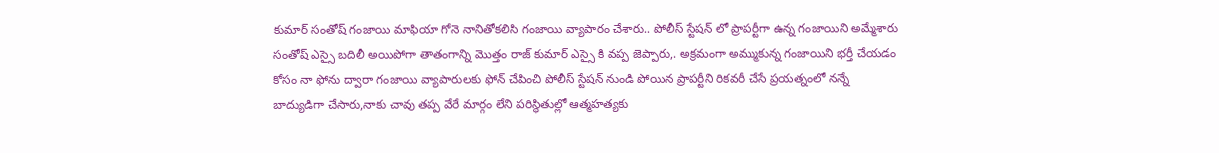కుమార్ సంతోష్ గంజాయి మాఫియా గోనె నానితోకలిసి గంజాయి వ్యాపారం చేశారు.. పోలీస్ స్టేషన్ లో ప్రాపర్టీగా ఉన్న గంజాయిని అమ్మేశారు సంతోష్ ఎస్సై బదిలీ అయిపోగా తాతంగాన్ని మొత్తం రాజ్ కుమార్ ఎస్సై కి వప్ప జెప్పారు,. అక్రమంగా అమ్ముకున్న గంజాయిని భర్తీ చేయడం కోసం నా ఫోను ద్వారా గంజాయి వ్యాపారులకు ఫోన్ చేపించి పోలీస్ స్టేషన్ నుండి పోయిన ప్రాపర్టీని రికవరీ చేసే ప్రయత్నంలో నన్నే బాద్యుడిగా చేసారు,నాకు చావు తప్ప వేరే మార్గం లేని పరిస్థితుల్లో ఆత్మహత్యకు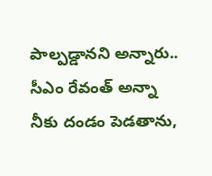పాల్పడ్డానని అన్నారు.. సీఎం రేవంత్ అన్నా నీకు దండం పెడతాను,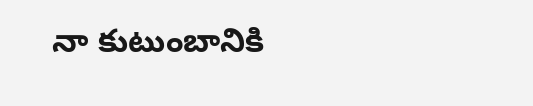నా కుటుంబానికి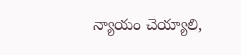న్యాయం చెయ్యాలి,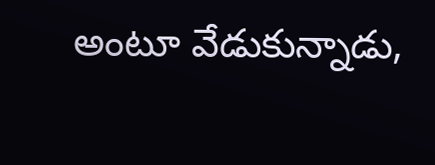అంటూ వేడుకున్నాడు,